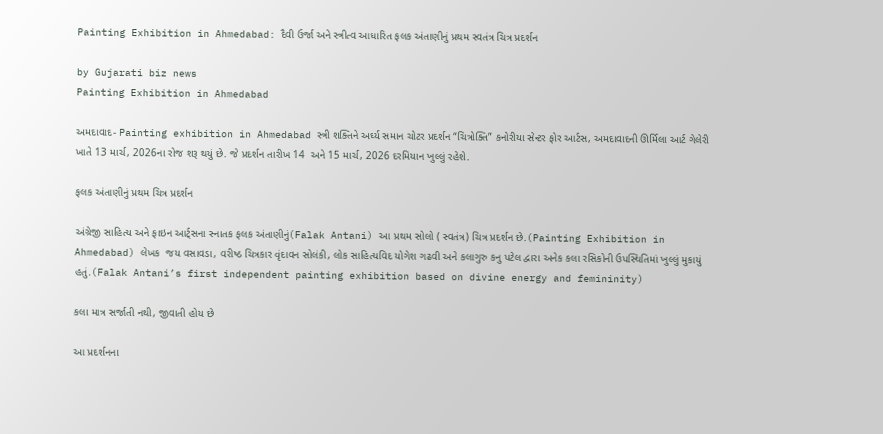Painting Exhibition in Ahmedabad: દૈવી ઉર્જા અને સ્ત્રીત્વ આધારિત ફલક અંતાણીનું પ્રથમ સ્વતંત્ર ચિત્ર પ્રદર્શન

by Gujarati biz news
Painting Exhibition in Ahmedabad

અમદાવાદ- Painting exhibition in Ahmedabad સ્ત્રી શક્તિને અર્ઘ્ય સમાન ચોટર પ્રદર્શન “ચિત્રોક્તિ” કનોરીયા સેન્ટર ફોર આર્ટસ, અમદાવાદની ઊર્મિલા આર્ટ ગેલેરી ખાતે 13 માર્ચ, 2026ના રોજ શરૂ થયું છે. જે પ્રદર્શન તારીખ 14  અને 15 માર્ચ, 2026 દરમિયાન ખુલ્લું રહેશે.

ફલક અંતાણીનું પ્રથમ ચિત્ર પ્રદર્શન

અંગ્રેજી સાહિત્ય અને ફાઇન આર્ટ્સના સ્નાતક ફલક અંતાણીનું(Falak Antani) આ પ્રથમ સોલો ( સ્વતંત્ર) ચિત્ર પ્રદર્શન છે.(Painting Exhibition in Ahmedabad) લેખક  જય વસાવડા, વરીષ્ઠ ચિત્રકાર વૃંદાવન સોલંકી, લોક સાહિત્યવિદ યોગેશ ગઢવી અને કલાગુરુ કનુ પટેલ દ્વારા અનેક કલા રસિકોની ઉપસ્થિતિમાં ખુલ્લું મુકાયું હતું.(Falak Antani’s first independent painting exhibition based on divine energy and femininity)

કલા માત્ર સર્જાતી નથી, જીવાતી હોય છે

આ પ્રદર્શનના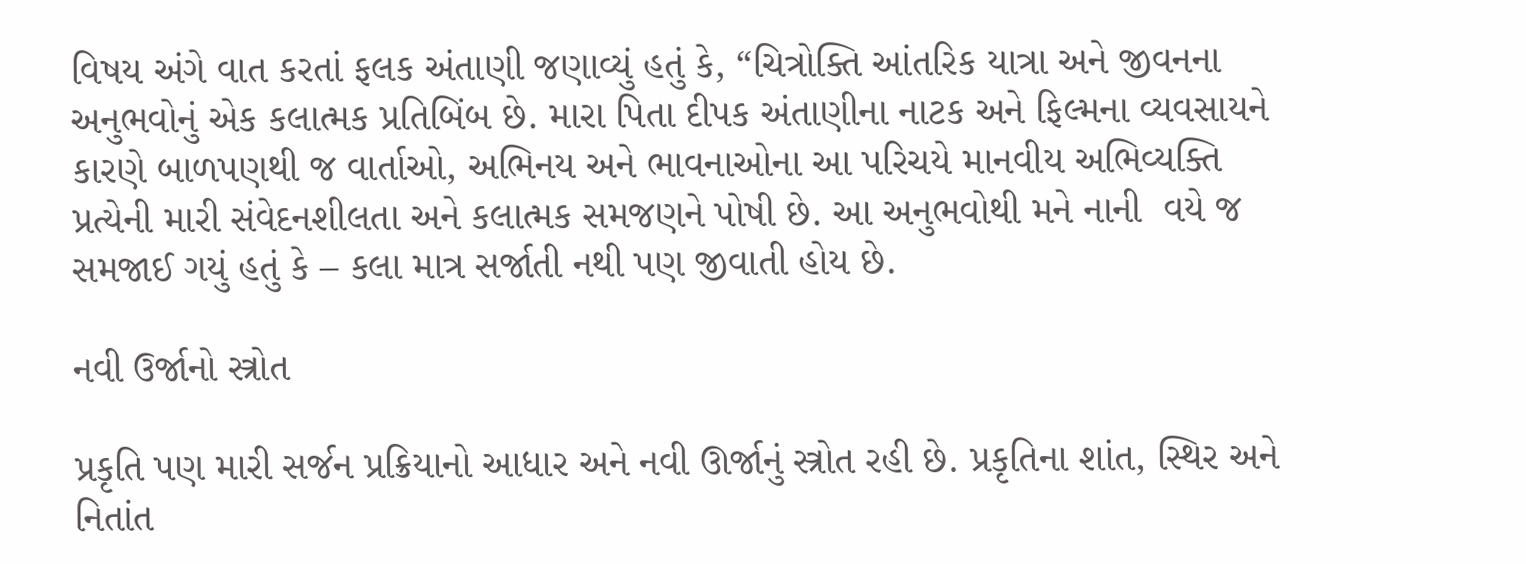વિષય અંગે વાત કરતાં ફલક અંતાણી જણાવ્યું હતું કે, “ચિત્રોક્તિ આંતરિક યાત્રા અને જીવનના અનુભવોનું એક કલાત્મક પ્રતિબિંબ છે. મારા પિતા દીપક અંતાણીના નાટક અને ફિલ્મના વ્યવસાયને કારણે બાળપણથી જ વાર્તાઓ, અભિનય અને ભાવનાઓના આ પરિચયે માનવીય અભિવ્યક્તિ પ્રત્યેની મારી સંવેદનશીલતા અને કલાત્મક સમજણને પોષી છે. આ અનુભવોથી મને નાની  વયે જ સમજાઈ ગયું હતું કે – કલા માત્ર સર્જાતી નથી પણ જીવાતી હોય છે.

નવી ઉર્જાનો સ્ત્રોત

પ્રકૃતિ પણ મારી સર્જન પ્રક્રિયાનો આધાર અને નવી ઊર્જાનું સ્ત્રોત રહી છે. પ્રકૃતિના શાંત, સ્થિર અને નિતાંત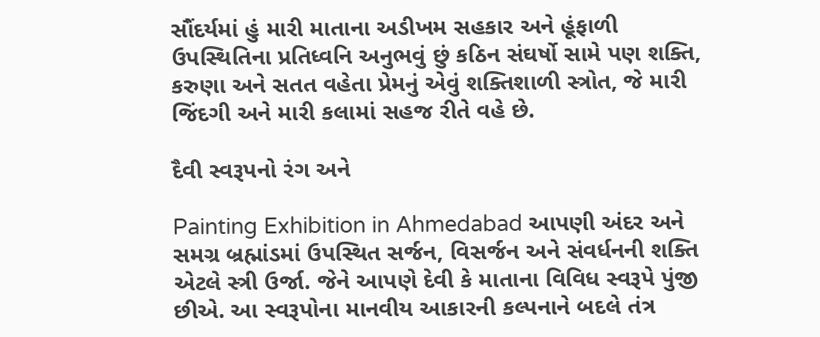સૌંદર્યમાં હું મારી માતાના અડીખમ સહકાર અને હૂંફાળી ઉપસ્થિતિના પ્રતિધ્વનિ અનુભવું છું કઠિન સંઘર્ષો સામે પણ શક્તિ, કરુણા અને સતત વહેતા પ્રેમનું એવું શક્તિશાળી સ્ત્રોત, જે મારી જિંદગી અને મારી કલામાં સહજ રીતે વહે છે.

દૈવી સ્વરૂપનો રંગ અને

Painting Exhibition in Ahmedabad આપણી અંદર અને સમગ્ર બ્રહ્માંડમાં ઉપસ્થિત સર્જન, વિસર્જન અને સંવર્ધનની શક્તિ એટલે સ્ત્રી ઉર્જા. જેને આપણે દેવી કે માતાના વિવિધ સ્વરૂપે પુંજી છીએ. આ સ્વરૂપોના માનવીય આકારની કલ્પનાને બદલે તંત્ર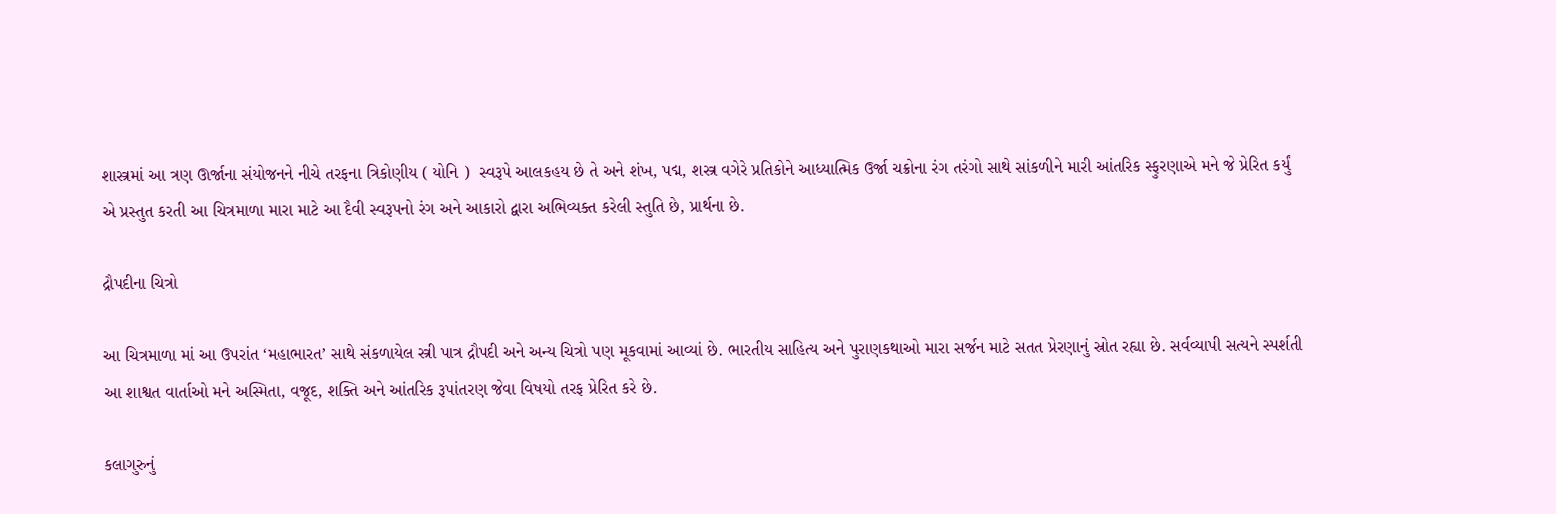શાસ્ત્રમાં આ ત્રણ ઊર્જાના સંયોજનને નીચે તરફના ત્રિકોણીય ( યોનિ )  સ્વરૂપે આલકહય છે તે અને શંખ, પદ્મ, શસ્ત્ર વગેરે પ્રતિકોને આધ્યાત્મિક ઉર્જા ચક્રોના રંગ તરંગો સાથે સાંકળીને મારી આંતરિક સ્ફુરણાએ મને જે પ્રેરિત કર્યું એ પ્રસ્તુત કરતી આ ચિત્રમાળા મારા માટે આ દૈવી સ્વરૂપનો રંગ અને આકારો દ્વારા અભિવ્યક્ત કરેલી સ્તુતિ છે, પ્રાર્થના છે.

દ્રૌપદીના ચિત્રો

આ ચિત્રમાળા માં આ ઉપરાંત ‘મહાભારત’ સાથે સંકળાયેલ સ્ત્રી પાત્ર દ્રૌપદી અને અન્ય ચિત્રો પણ મૂકવામાં આવ્યાં છે. ભારતીય સાહિત્ય અને પુરાણકથાઓ મારા સર્જન માટે સતત પ્રેરણાનું સ્રોત રહ્યા છે. સર્વવ્યાપી સત્યને સ્પર્શતી આ શાશ્વત વાર્તાઓ મને અસ્મિતા, વજૂદ, શક્તિ અને આંતરિક રૂપાંતરણ જેવા વિષયો તરફ પ્રેરિત કરે છે.

કલાગુરુનું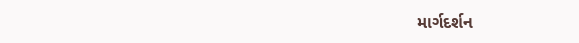માર્ગદર્શન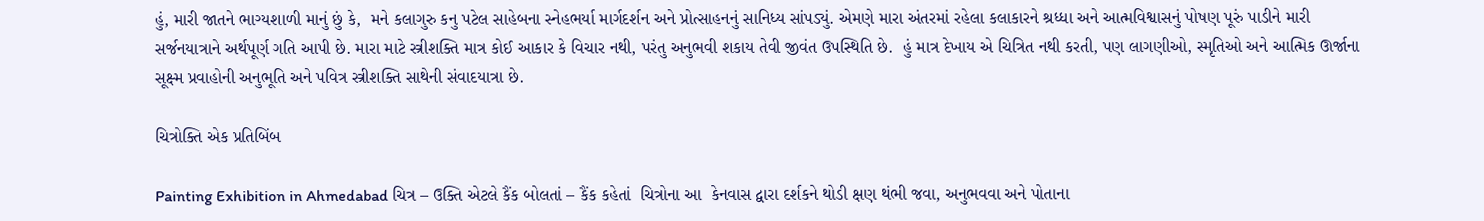હું, મારી જાતને ભાગ્યશાળી માનું છું કે,  મને કલાગુરુ કનુ પટેલ સાહેબના સ્નેહભર્યા માર્ગદર્શન અને પ્રોત્સાહનનું સાનિધ્ય સાંપડ્યું. એમણે મારા અંતરમાં રહેલા કલાકારને શ્રધ્ધા અને આત્મવિશ્વાસનું પોષણ પૂરું પાડીને મારી સર્જનયાત્રાને અર્થપૂર્ણ ગતિ આપી છે. મારા માટે સ્ત્રીશક્તિ માત્ર કોઈ આકાર કે વિચાર નથી, પરંતુ અનુભવી શકાય તેવી જીવંત ઉપસ્થિતિ છે.  હું માત્ર દેખાય એ ચિત્રિત નથી કરતી, પણ લાગણીઓ, સ્મૃતિઓ અને આત્મિક ઊર્જાના સૂક્ષ્મ પ્રવાહોની અનુભૂતિ અને પવિત્ર સ્ત્રીશક્તિ સાથેની સંવાદયાત્રા છે.

ચિત્રોક્તિ એક પ્રતિબિંબ

Painting Exhibition in Ahmedabad ચિત્ર – ઉક્તિ એટલે કૈંક બોલતાં – કૈંક કહેતાં  ચિત્રોના આ  કેનવાસ દ્વારા દર્શકને થોડી ક્ષણ થંભી જવા, અનુભવવા અને પોતાના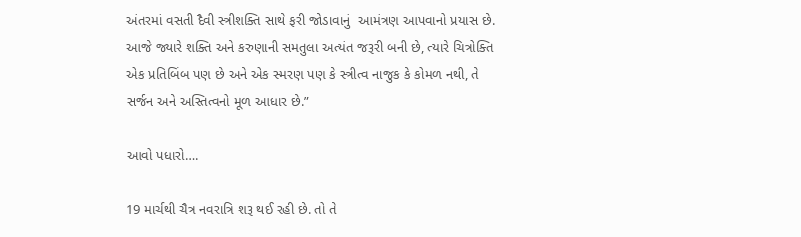અંતરમાં વસતી દૈવી સ્ત્રીશક્તિ સાથે ફરી જોડાવાનું  આમંત્રણ આપવાનો પ્રયાસ છે.  આજે જ્યારે શક્તિ અને કરુણાની સમતુલા અત્યંત જરૂરી બની છે, ત્યારે ચિત્રોક્તિ એક પ્રતિબિંબ પણ છે અને એક સ્મરણ પણ કે સ્ત્રીત્વ નાજુક કે કોમળ નથી, તે સર્જન અને અસ્તિત્વનો મૂળ આધાર છે.”

આવો પધારો….

19 માર્ચથી ચૈત્ર નવરાત્રિ શરૂ થઈ રહી છે. તો તે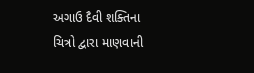અગાઉ દૈવી શક્તિના ચિત્રો દ્વારા માણવાની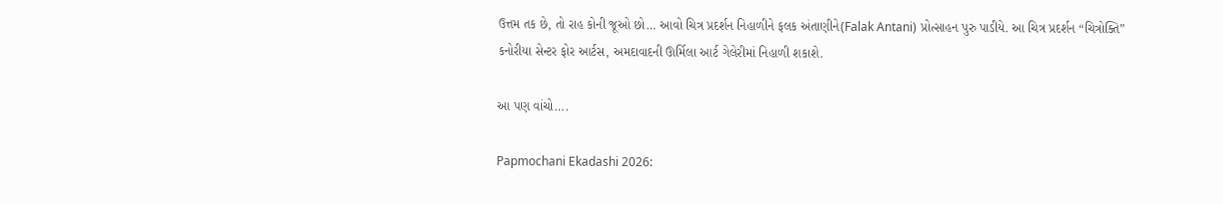ઉત્તમ તક છે, તો રાહ કોની જૂઓ છો… આવો ચિત્ર પ્રદર્શન નિહાળીને ફલક અંતાણીને(Falak Antani) પ્રોત્સાહન પુરુ પાડીયે. આ ચિત્ર પ્રદર્શન “ચિત્રોક્તિ” કનોરીયા સેન્ટર ફોર આર્ટસ, અમદાવાદની ઊર્મિલા આર્ટ ગેલેરીમાં નિહાળી શકાશે.

આ પણ વાંચો….

Papmochani Ekadashi 2026: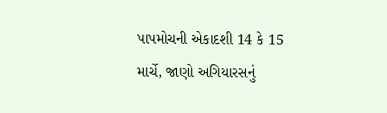પાપમોચની એકાદશી 14 કે 15 માર્ચે, જાણો અગિયારસનું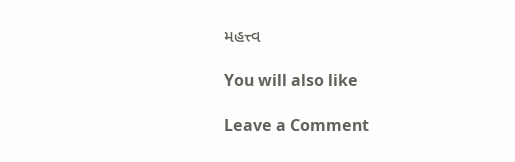મહત્ત્વ

You will also like

Leave a Comment